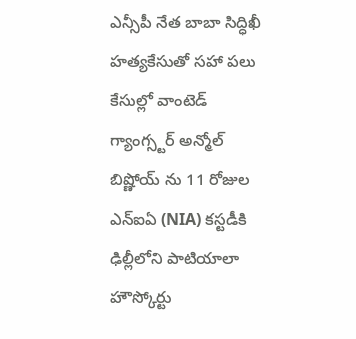ఎన్సీపీ నేత బాబా సిద్ధిఖీ హత్యకేసుతో సహా పలు కేసుల్లో వాంటెడ్ గ్యాంగ్స్టర్ అన్మోల్ బిష్ణోయ్ ను 11 రోజుల ఎన్ఐఏ (NIA) కస్టడీకి ఢిల్లీలోని పాటియాలా హౌస్కోర్టు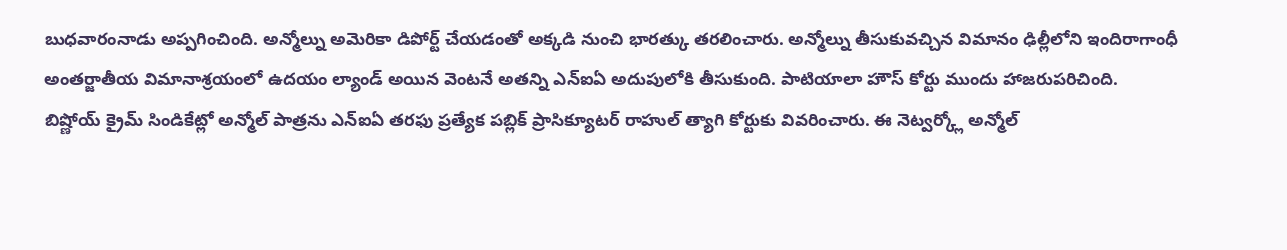బుధవారంనాడు అప్పగించింది. అన్మోల్ను అమెరికా డిపోర్ట్ చేయడంతో అక్కడి నుంచి భారత్కు తరలించారు. అన్మోల్ను తీసుకువచ్చిన విమానం ఢిల్లీలోని ఇందిరాగాంధీ అంతర్జాతీయ విమానాశ్రయంలో ఉదయం ల్యాండ్ అయిన వెంటనే అతన్ని ఎన్ఐఏ అదుపులోకి తీసుకుంది. పాటియాలా హౌస్ కోర్టు ముందు హాజరుపరిచింది.
బిష్ణోయ్ క్రైమ్ సిండికేట్లో అన్మోల్ పాత్రను ఎన్ఐఏ తరఫు ప్రత్యేక పబ్లిక్ ప్రాసిక్యూటర్ రాహుల్ త్యాగి కోర్టుకు వివరించారు. ఈ నెట్వర్క్లో అన్మోల్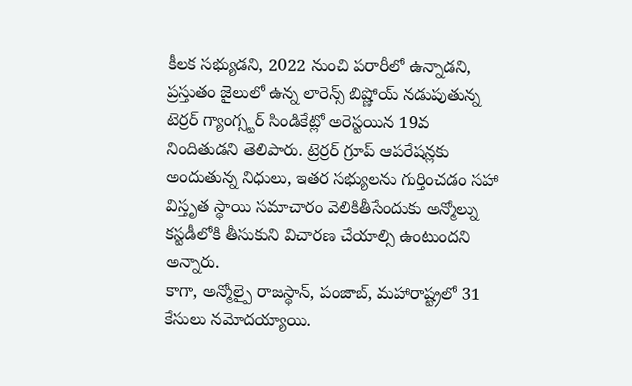కీలక సభ్యుడని, 2022 నుంచి పరారీలో ఉన్నాడని, ప్రస్తుతం జైలులో ఉన్న లారెన్స్ బిష్ణోయ్ నడుపుతున్న టెర్రర్ గ్యాంగ్స్టర్ సిండికేట్లో అరెస్టయిన 19వ నిందితుడని తెలిపారు. ట్రెర్రర్ గ్రూప్ ఆపరేషన్లకు అందుతున్న నిధులు, ఇతర సభ్యులను గుర్తించడం సహా విస్తృత స్థాయి సమాచారం వెలికితీసేందుకు అన్మోల్ను కస్టడీలోకి తీసుకుని విచారణ చేయాల్సి ఉంటుందని అన్నారు.
కాగా, అన్మోల్పై రాజస్థాన్, పంజాబ్, మహారాష్ట్రలో 31 కేసులు నమోదయ్యాయి.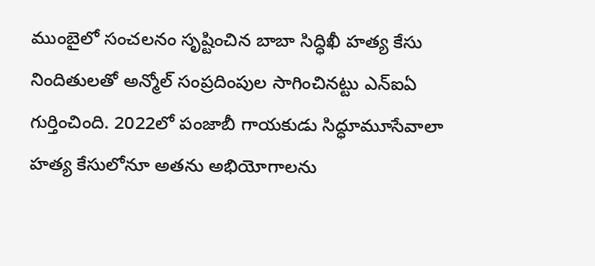ముంబైలో సంచలనం సృష్టించిన బాబా సిద్ధిఖీ హత్య కేసు నిందితులతో అన్మోల్ సంప్రదింపుల సాగించినట్టు ఎన్ఐఏ గుర్తించింది. 2022లో పంజాబీ గాయకుడు సిద్ధూమూసేవాలా హత్య కేసులోనూ అతను అభియోగాలను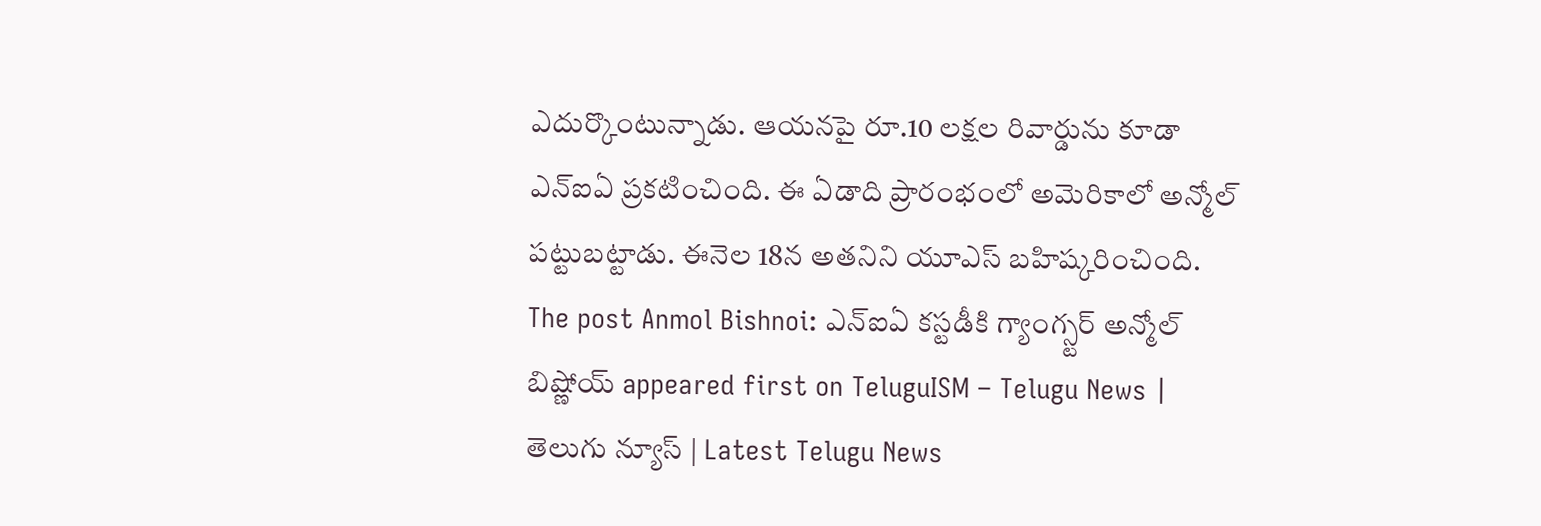ఎదుర్కొంటున్నాడు. ఆయనపై రూ.10 లక్షల రివార్డును కూడా ఎన్ఐఏ ప్రకటించింది. ఈ ఏడాది ప్రారంభంలో అమెరికాలో అన్మోల్ పట్టుబట్టాడు. ఈనెల 18న అతనిని యూఎస్ బహిష్కరించింది.
The post Anmol Bishnoi: ఎన్ఐఏ కస్టడీకి గ్యాంగ్స్టర్ అన్మోల్ బిష్ణోయ్ appeared first on TeluguISM – Telugu News | తెలుగు న్యూస్ | Latest Telugu News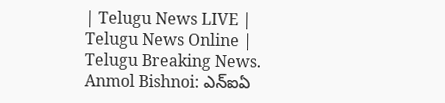| Telugu News LIVE | Telugu News Online | Telugu Breaking News.
Anmol Bishnoi: ఎన్ఐఏ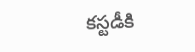కస్టడీకి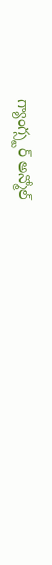గ్యాంగ్స్టర్ అన్మోల్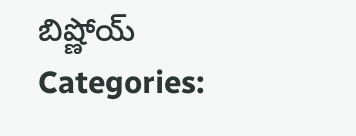బిష్ణోయ్
Categories: